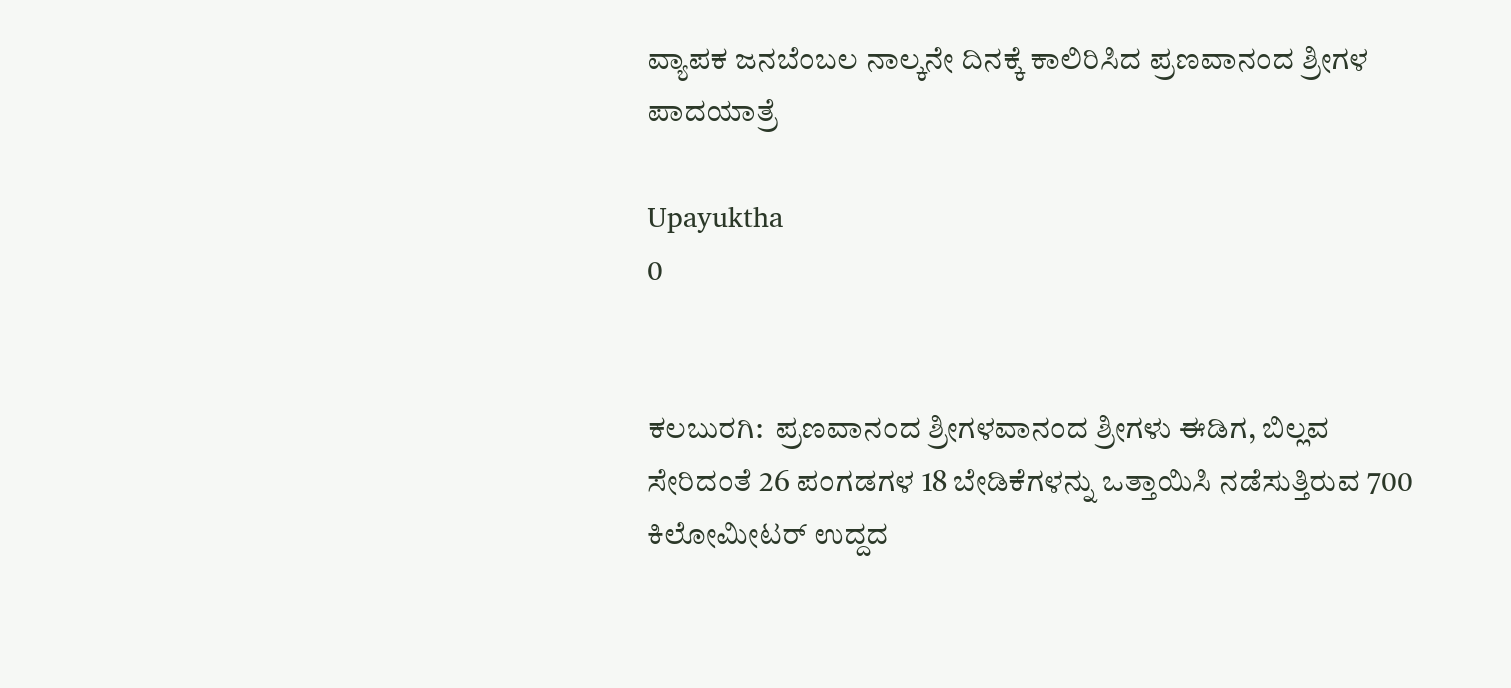ವ್ಯಾಪಕ ಜನಬೆಂಬಲ ನಾಲ್ಕನೇ ದಿನಕ್ಕೆ ಕಾಲಿರಿಸಿದ ಪ್ರಣವಾನಂದ ಶ್ರೀಗಳ ಪಾದಯಾತ್ರೆ

Upayuktha
0


ಕಲಬುರಗಿ:  ಪ್ರಣವಾನಂದ ಶ್ರೀಗಳವಾನಂದ ಶ್ರೀಗಳು ಈಡಿಗ, ಬಿಲ್ಲವ ಸೇರಿದಂತೆ 26 ಪಂಗಡಗಳ 18 ಬೇಡಿಕೆಗಳನ್ನು ಒತ್ತಾಯಿಸಿ ನಡೆಸುತ್ತಿರುವ 700 ಕಿಲೋಮೀಟರ್ ಉದ್ದದ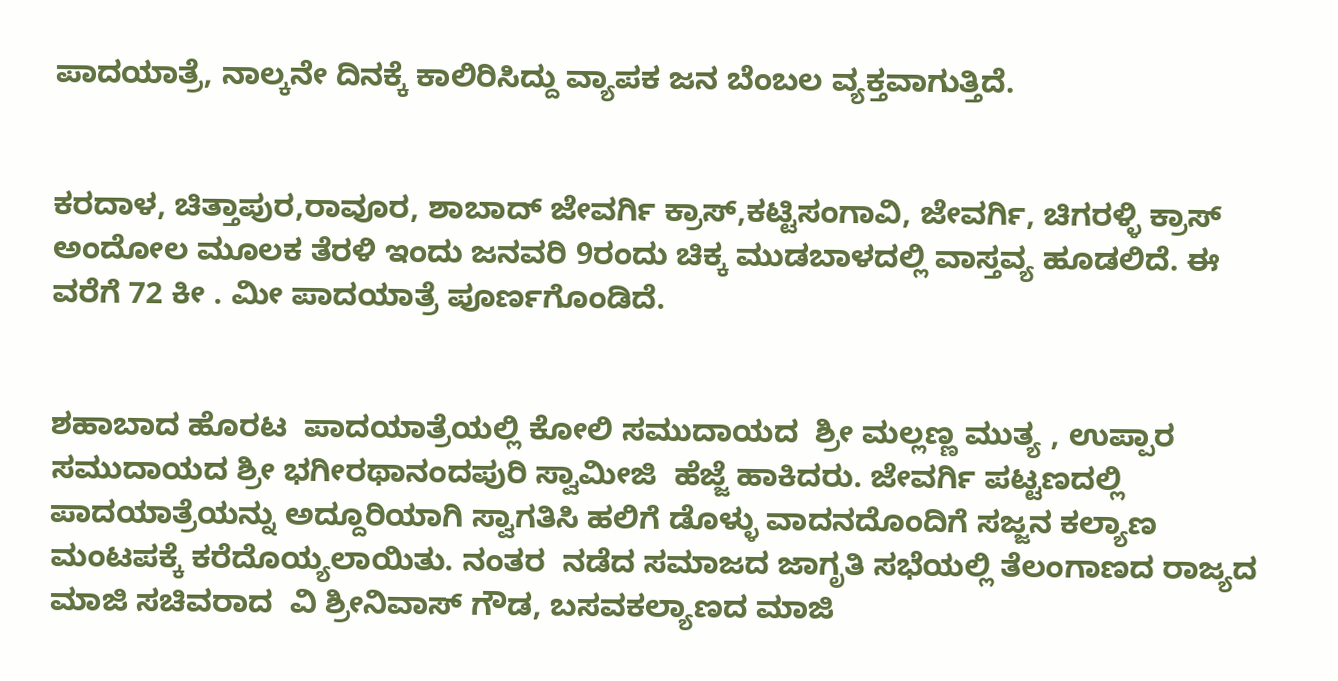ಪಾದಯಾತ್ರೆ, ನಾಲ್ಕನೇ ದಿನಕ್ಕೆ ಕಾಲಿರಿಸಿದ್ದು ವ್ಯಾಪಕ ಜನ ಬೆಂಬಲ ವ್ಯಕ್ತವಾಗುತ್ತಿದೆ.


ಕರದಾಳ, ಚಿತ್ತಾಪುರ,ರಾವೂರ, ಶಾಬಾದ್ ಜೇವರ್ಗಿ ಕ್ರಾಸ್,ಕಟ್ಟಿಸಂಗಾವಿ, ಜೇವರ್ಗಿ, ಚಿಗರಳ್ಳಿ ಕ್ರಾಸ್ ಅಂದೋಲ ಮೂಲಕ ತೆರಳಿ ಇಂದು ಜನವರಿ 9ರಂದು ಚಿಕ್ಕ ಮುಡಬಾಳದಲ್ಲಿ ವಾಸ್ತವ್ಯ ಹೂಡಲಿದೆ. ಈ  ವರೆಗೆ 72 ಕೀ . ಮೀ ಪಾದಯಾತ್ರೆ ಪೂರ್ಣಗೊಂಡಿದೆ.


ಶಹಾಬಾದ ಹೊರಟ  ಪಾದಯಾತ್ರೆಯಲ್ಲಿ ಕೋಲಿ ಸಮುದಾಯದ  ಶ್ರೀ ಮಲ್ಲಣ್ಣ ಮುತ್ಯ , ಉಪ್ಪಾರ ಸಮುದಾಯದ ಶ್ರೀ ಭಗೀರಥಾನಂದಪುರಿ ಸ್ವಾಮೀಜಿ  ಹೆಜ್ಜೆ ಹಾಕಿದರು. ಜೇವರ್ಗಿ ಪಟ್ಟಣದಲ್ಲಿ ಪಾದಯಾತ್ರೆಯನ್ನು ಅದ್ದೂರಿಯಾಗಿ ಸ್ವಾಗತಿಸಿ ಹಲಿಗೆ ಡೊಳ್ಳು ವಾದನದೊಂದಿಗೆ ಸಜ್ಜನ ಕಲ್ಯಾಣ ಮಂಟಪಕ್ಕೆ ಕರೆದೊಯ್ಯಲಾಯಿತು. ನಂತರ  ನಡೆದ ಸಮಾಜದ ಜಾಗೃತಿ ಸಭೆಯಲ್ಲಿ ತೆಲಂಗಾಣದ ರಾಜ್ಯದ ಮಾಜಿ ಸಚಿವರಾದ  ವಿ ಶ್ರೀನಿವಾಸ್ ಗೌಡ, ಬಸವಕಲ್ಯಾಣದ ಮಾಜಿ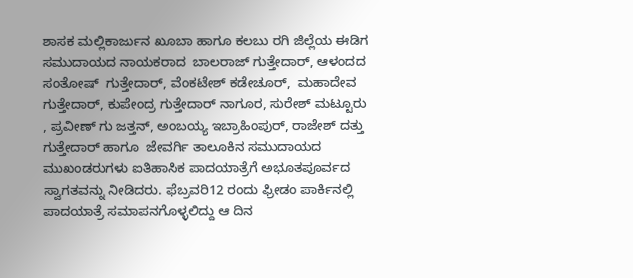ಶಾಸಕ ಮಲ್ಲಿಕಾರ್ಜುನ ಖೂಬಾ ಹಾಗೂ ಕಲಬು ರಗಿ ಜಿಲ್ಲೆಯ ಈಡಿಗ ಸಮುದಾಯದ ನಾಯಕರಾದ  ಬಾಲರಾಜ್ ಗುತ್ತೇದಾರ್, ಆಳಂದದ  ಸಂತೋಷ್  ಗುತ್ತೇದಾರ್, ವೆಂಕಟೇಶ್ ಕಡೇಚೂರ್,  ಮಹಾದೇವ ಗುತ್ತೇದಾರ್, ಕುಪೇಂದ್ರ ಗುತ್ತೇದಾರ್ ನಾಗೂರ, ಸುರೇಶ್ ಮಟ್ಟೂರು , ಪ್ರವೀಣ್ ಗು ಜತ್ತನ್, ಅಂಬಯ್ಯ ಇಬ್ರಾಹಿಂಪುರ್, ರಾಜೇಶ್ ದತ್ತು ಗುತ್ತೇದಾರ್ ಹಾಗೂ  ಜೇವರ್ಗಿ ತಾಲೂಕಿನ ಸಮುದಾಯದ ಮುಖಂಡರುಗಳು ಐತಿಹಾಸಿಕ ಪಾದಯಾತ್ರೆಗೆ ಅಭೂತಪೂರ್ವದ ಸ್ವಾಗತವನ್ನು ನೀಡಿದರು. ಫೆಬ್ರವರಿ12 ರಂದು ಫ್ರೀಡಂ ಪಾರ್ಕಿನಲ್ಲಿ ಪಾದಯಾತ್ರೆ ಸಮಾಪನಗೊಳ್ಳಲಿದ್ದು ಆ ದಿನ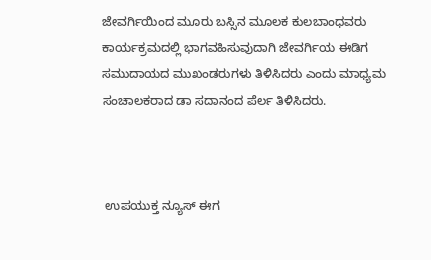ಜೇವರ್ಗಿಯಿಂದ ಮೂರು ಬಸ್ಸಿನ ಮೂಲಕ ಕುಲಬಾಂಧವರು ಕಾರ್ಯಕ್ರಮದಲ್ಲಿ ಭಾಗವಹಿಸುವುದಾಗಿ ಜೇವರ್ಗಿಯ ಈಡಿಗ ಸಮುದಾಯದ ಮುಖಂಡರುಗಳು ತಿಳಿಸಿದರು ಎಂದು ಮಾಧ್ಯಮ ಸಂಚಾಲಕರಾದ ಡಾ ಸದಾನಂದ ಪೆರ್ಲ ತಿಳಿಸಿದರು.



 ಉಪಯುಕ್ತ ನ್ಯೂಸ್ ಈಗ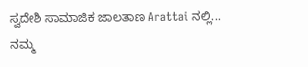ಸ್ವದೇಶಿ ಸಾಮಾಜಿಕ ಜಾಲತಾಣ Arattai ನಲ್ಲಿ... ನಮ್ಮ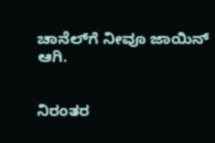ಚಾನೆಲ್‌ಗೆ ನೀವೂ ಜಾಯಿನ್ ಆಗಿ.


ನಿರಂತರ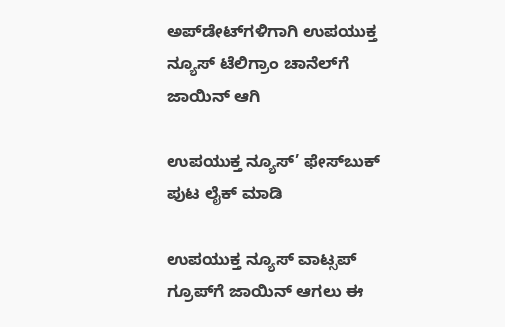ಅಪ್‌ಡೇಟ್‌ಗಳಿಗಾಗಿ ಉಪಯುಕ್ತ ನ್ಯೂಸ್‌ ಟೆಲಿಗ್ರಾಂ ಚಾನೆಲ್‌ಗೆ ಜಾಯಿನ್‌ ಆಗಿ

ಉಪಯುಕ್ತ ನ್ಯೂಸ್‌’ ಫೇಸ್‌ಬುಕ್ ಪುಟ ಲೈಕ್ ಮಾಡಿ

ಉಪಯುಕ್ತ ನ್ಯೂಸ್‌ ವಾಟ್ಸಪ್‌  ಗ್ರೂಪ್‌ಗೆ ಜಾಯಿನ್ ಆಗಲು ಈ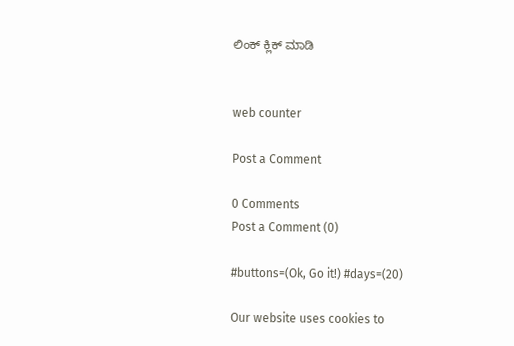ಲಿಂಕ್ ಕ್ಲಿಕ್ ಮಾಡಿ


web counter

Post a Comment

0 Comments
Post a Comment (0)

#buttons=(Ok, Go it!) #days=(20)

Our website uses cookies to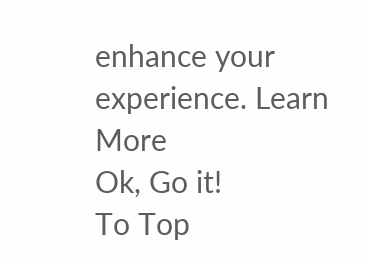enhance your experience. Learn More
Ok, Go it!
To Top